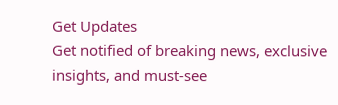Get Updates
Get notified of breaking news, exclusive insights, and must-see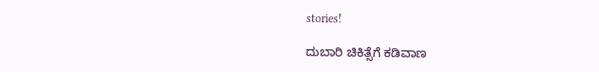stories!

ದುಬಾರಿ ಚಿಕಿತ್ಸೆಗೆ ಕಡಿವಾಣ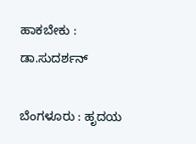ಹಾಕಬೇಕು : ಡಾ.ಸುದರ್ಶನ್‌

ಬೆಂಗಳೂರು : ಹೃದಯ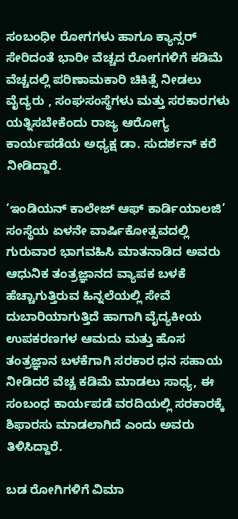ಸಂಬಂಧೀ ರೋಗಗಳು ಹಾಗೂ ಕ್ಯಾನ್ಸರ್‌ ಸೇರಿದಂತೆ ಭಾರೀ ವೆಚ್ಚದ ರೋಗಗಳಿಗೆ ಕಡಿಮೆ ವೆಚ್ಚದಲ್ಲಿ ಪರಿಣಾಮಕಾರಿ ಚಿಕಿತ್ಸೆ ನೀಡಲು ವೈದ್ಯರು , ಸಂಘಸಂಸ್ಥೆಗಳು ಮತ್ತು ಸರಕಾರಗಳು ಯತ್ನಿಸಬೇಕೆಂದು ರಾಜ್ಯ ಆರೋಗ್ಯ ಕಾರ್ಯಪಡೆಯ ಅಧ್ಯಕ್ಷ ಡಾ. ಸುದರ್ಶನ್‌ ಕರೆ ನೀಡಿದ್ದಾರೆ.

‘ಇಂಡಿಯನ್‌ ಕಾಲೇಜ್‌ ಆಫ್‌ ಕಾರ್ಡಿಯಾಲಜಿ’ ಸಂಸ್ಥೆಯ ಏಳನೇ ವಾರ್ಷಿಕೋತ್ಸವದಲ್ಲಿ ಗುರುವಾರ ಭಾಗವಹಿಸಿ ಮಾತನಾಡಿದ ಅವರು ಆಧುನಿಕ ತಂತ್ರಜ್ಞಾನದ ವ್ಯಾಪಕ ಬಳಕೆ ಹೆಚ್ಚಾಗುತ್ತಿರುವ ಹಿನ್ನಲೆಯಲ್ಲಿ ಸೇವೆ ದುಬಾರಿಯಾಗುತ್ತಿದೆ ಹಾಗಾಗಿ ವೈದ್ಯಕೀಯ ಉಪಕರಣಗಳ ಆಮದು ಮತ್ತು ಹೊಸ ತಂತ್ರಜ್ಞಾನ ಬಳಕೆಗಾಗಿ ಸರಕಾರ ಧನ ಸಹಾಯ ನೀಡಿದರೆ ವೆಚ್ಚ ಕಡಿಮೆ ಮಾಡಲು ಸಾಧ್ಯ, ಈ ಸಂಬಂಧ ಕಾರ್ಯಪಡೆ ವರದಿಯಲ್ಲಿ ಸರಕಾರಕ್ಕೆ ಶಿಫಾರಸು ಮಾಡಲಾಗಿದೆ ಎಂದು ಅವರು ತಿಳಿಸಿದ್ದಾರೆ.

ಬಡ ರೋಗಿಗಳಿಗೆ ವಿಮಾ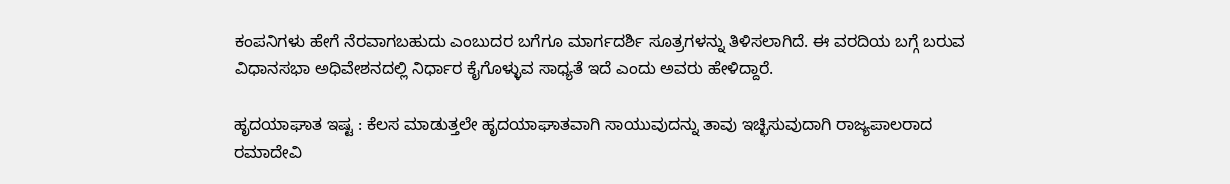ಕಂಪನಿಗಳು ಹೇಗೆ ನೆರವಾಗಬಹುದು ಎಂಬುದರ ಬಗೆಗೂ ಮಾರ್ಗದರ್ಶಿ ಸೂತ್ರಗಳನ್ನು ತಿಳಿಸಲಾಗಿದೆ. ಈ ವರದಿಯ ಬಗ್ಗೆ ಬರುವ ವಿಧಾನಸಭಾ ಅಧಿವೇಶನದಲ್ಲಿ ನಿರ್ಧಾರ ಕೈಗೊಳ್ಳುವ ಸಾಧ್ಯತೆ ಇದೆ ಎಂದು ಅವರು ಹೇಳಿದ್ದಾರೆ.

ಹೃದಯಾಘಾತ ಇಷ್ಟ : ಕೆಲಸ ಮಾಡುತ್ತಲೇ ಹೃದಯಾಘಾತವಾಗಿ ಸಾಯುವುದನ್ನು ತಾವು ಇಚ್ಛಿಸುವುದಾಗಿ ರಾಜ್ಯಪಾಲರಾದ ರಮಾದೇವಿ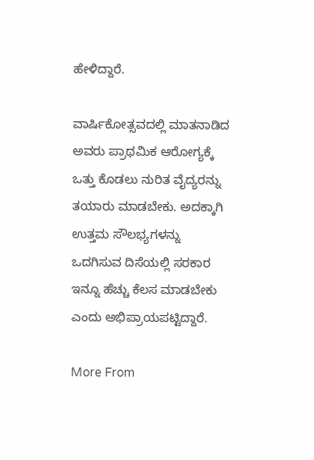ಹೇಳಿದ್ದಾರೆ.

ವಾರ್ಷಿಕೋತ್ಸವದಲ್ಲಿ ಮಾತನಾಡಿದ ಅವರು ಪ್ರಾಥಮಿಕ ಆರೋಗ್ಯಕ್ಕೆ ಒತ್ತು ಕೊಡಲು ನುರಿತ ವೈದ್ಯರನ್ನು ತಯಾರು ಮಾಡಬೇಕು. ಅದಕ್ಕಾಗಿ ಉತ್ತಮ ಸೌಲಭ್ಯಗಳನ್ನು ಒದಗಿಸುವ ದಿಸೆಯಲ್ಲಿ ಸರಕಾರ ಇನ್ನೂ ಹೆಚ್ಚು ಕೆಲಸ ಮಾಡಬೇಕು ಎಂದು ಅಭಿಪ್ರಾಯಪಟ್ಟಿದ್ದಾರೆ.

More From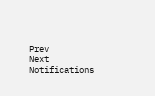Prev
Next
Notifications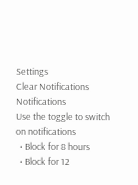Settings
Clear Notifications
Notifications
Use the toggle to switch on notifications
  • Block for 8 hours
  • Block for 12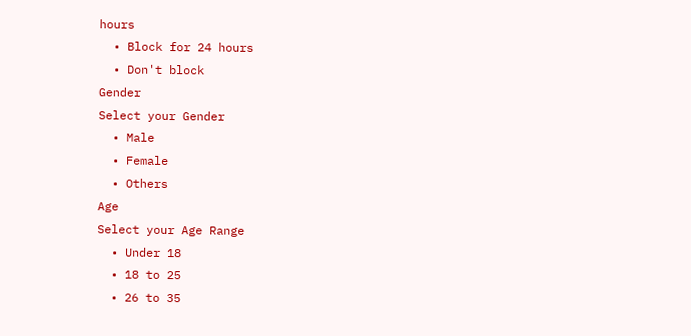hours
  • Block for 24 hours
  • Don't block
Gender
Select your Gender
  • Male
  • Female
  • Others
Age
Select your Age Range
  • Under 18
  • 18 to 25
  • 26 to 35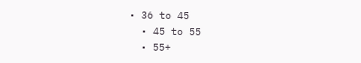• 36 to 45
  • 45 to 55
  • 55+